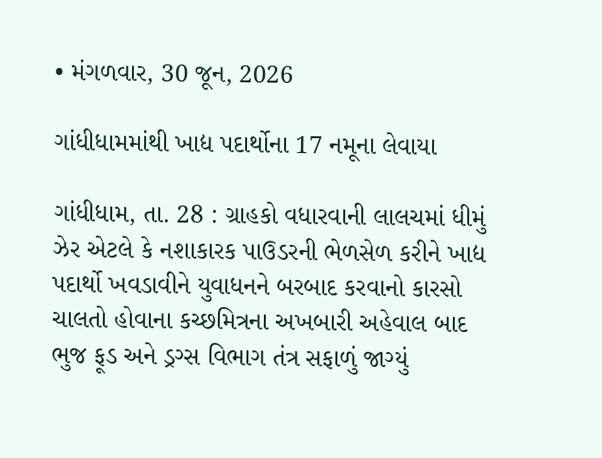• મંગળવાર, 30 જૂન, 2026

ગાંધીધામમાંથી ખાદ્ય પદાર્થોના 17 નમૂના લેવાયા

ગાંધીધામ, તા. 28 : ગ્રાહકો વધારવાની લાલચમાં ધીમું ઝેર એટલે કે નશાકારક પાઉડરની ભેળસેળ કરીને ખાદ્ય પદાર્થો ખવડાવીને યુવાધનને બરબાદ કરવાનો કારસો ચાલતો હોવાના કચ્છમિત્રના અખબારી અહેવાલ બાદ ભુજ ફૂડ અને ડ્રગ્સ વિભાગ તંત્ર સફાળું જાગ્યું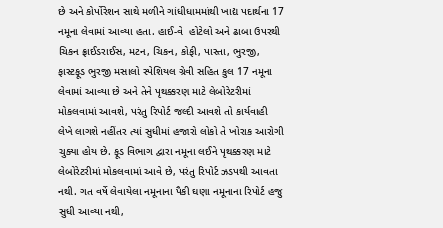છે અને કોર્પોરેશન સાથે મળીને ગાંધીધામમાંથી ખાદ્ય પદાર્થના 17 નમૂના લેવામાં આવ્યા હતા. હાઈ-વે  હોટેલો અને ઢાબા ઉપરથી ચિકન ફ્રાઈડરાઈસ, મટન, ચિકન, કોફી, પાસ્તા, ભુરજી, ફાસ્ટફૂડ ભુરજી મસાલો સ્પેશિયલ ગ્રેવી સહિત કુલ 17 નમૂના લેવામાં આવ્યા છે અને તેને પૃથક્કરણ માટે લેબોરેટરીમાં મોકલવામાં આવશે, પરંતુ રિપોર્ટ જલ્દી આવશે તો કાર્યવાહી  લેખે લાગશે નહીંતર ત્યાં સુધીમાં હજારો લોકો તે ખોરાક આરોગી ચુક્યા હોય છે. ફૂડ વિભાગ દ્વારા નમૂના લઈને પૃથક્કરણ માટે લેબોરેટરીમાં મોકલવામાં આવે છે, પરંતુ રિપોર્ટ ઝડપથી આવતા નથી. ગત વર્ષે લેવાયેલા નમૂનાના પૈકી ઘણા નમૂનાના રિપોર્ટ હજુ સુધી આવ્યા નથી,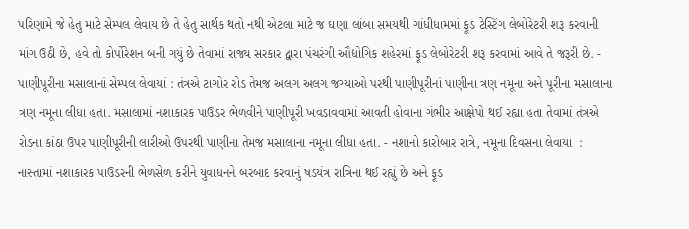પરિણામે જે હેતુ માટે સેમ્પલ લેવાય છે તે હેતુ સાર્થક થતો નથી એટલા માટે જ ઘણા લાંબા સમયથી ગાંધીધામમાં ફૂડ ટેસ્ટિંગ લેબોરેટરી શરૂ કરવાની માંગ ઉઠી છે, હવે તો કોર્પોરેશન બની ગયું છે તેવામાં રાજ્ય સરકાર દ્વારા પંચરંગી ઔદ્યોગિક શહેરમાં ફૂડ લેબોરેટરી શરૂ કરવામાં આવે તે જરૂરી છે. - પાણીપૂરીના મસાલાનાં સેમ્પલ લેવાયાં : તંત્રએ ટાગોર રોડ તેમજ અલગ અલગ જગ્યાઓ પરથી પાણીપૂરીનાં પાણીના ત્રણ નમૂના અને પૂરીના મસાલાના ત્રણ નમૂના લીધા હતા. મસાલામાં નશાકારક પાઉડર ભેળવીને પાણીપૂરી ખવડાવવામાં આવતી હોવાના ગંભીર આક્ષેપો થઈ રહ્યા હતા તેવામાં તંત્રએ રોડના કાંઠા ઉપર પાણીપૂરીની લારીઓ ઉપરથી પાણીના તેમજ મસાલાના નમૂના લીધા હતા. - નશાનો કારોબાર રાત્રે, નમૂના દિવસના લેવાયા  : નાસ્તામાં નશાકારક પાઉડરની ભેળસેળ કરીને યુવાધનને બરબાદ કરવાનું ષડયંત્ર રાત્રિના થઈ રહ્યું છે અને ફૂડ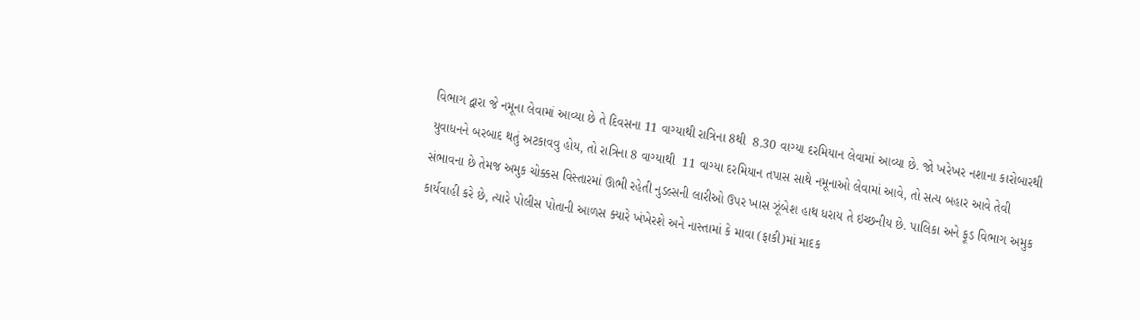વિભાગ દ્વારા જે નમૂના લેવામાં આવ્યા છે તે દિવસના 11 વાગ્યાથી રાત્રિના 8થી  8.30 વાગ્યા દરમિયાન લેવામાં આવ્યા છે. જો ખરેખર નશાના કારોબારથી  યુવાધનને બરબાદ થતું અટકાવવુ હોય, તો રાત્રિના 8 વાગ્યાથી  11 વાગ્યા દરમિયાન તપાસ સાથે નમૂનાઓ લેવામાં આવે, તો સત્ય બહાર આવે તેવી સંભાવના છે તેમજ અમુક ચોક્કસ વિસ્તારમાં ઊભી રહેતી નુડલ્સની લારીઓ ઉપર ખાસ ઝૂંબેશ હાથ ધરાય તે ઇચ્છનીય છે. પાલિકા અને ફૂડ વિભાગ અમુક કાર્યવાહી કરે છે, ત્યારે પોલીસ પોતાની આળસ ક્યારે ખંખેરશે અને નાસ્તામાં કે માવા (ફાકી)માં માદક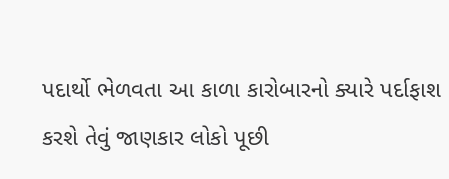પદાર્થો ભેળવતા આ કાળા કારોબારનો ક્યારે પર્દાફાશ કરશે તેવું જાણકાર લોકો પૂછી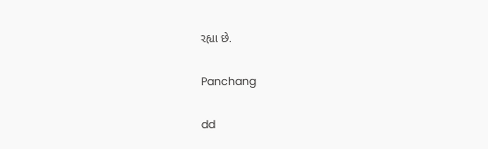રહ્યા છે.

Panchang

dd